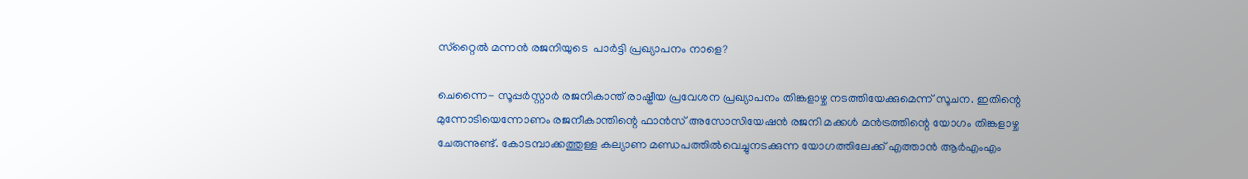സ്‌റ്റൈല്‍ മന്നന്‍ രജനിയുടെ  പാര്‍ട്ടി പ്രഖ്യാപനം നാളെ?

ചെന്നൈ- സൂപ്പര്‍സ്റ്റാര്‍ രജനികാന്ത് രാഷ്ട്രീയ പ്രവേശന പ്രഖ്യാപനം തിങ്കളാഴ്ച നടത്തിയേക്കുമെന്ന് സൂചന. ഇതിന്റെ മുന്നോടിയെന്നോണം രജനീകാന്തിന്റെ ഫാന്‍സ് അസോസിയേഷന്‍ രജനി മക്കള്‍ മന്‍ട്രത്തിന്റെ യോഗം തിങ്കളാഴ്ച ചേരുന്നുണ്ട്. കോടമ്പാക്കത്തുള്ള കല്യാണ മണ്ഡപത്തില്‍വെച്ചുനടക്കുന്ന യോഗത്തിലേക്ക് എത്താന്‍ ആര്‍എംഎം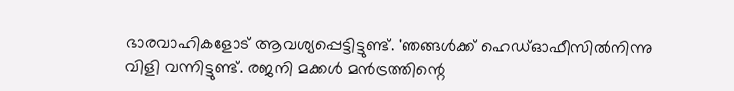ഭാരവാഹികളോട് ആവശ്യപ്പെട്ടിട്ടുണ്ട്. 'ഞങ്ങള്‍ക്ക് ഹെഡ്ഓഫീസില്‍നിന്നു വിളി വന്നിട്ടുണ്ട്. രജനി മക്കള്‍ മന്‍ട്രത്തിന്റെ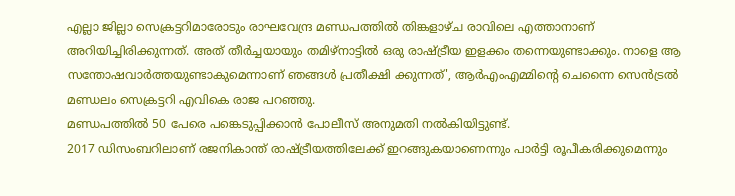എല്ലാ ജില്ലാ സെക്രട്ടറിമാരോടും രാഘവേന്ദ്ര മണ്ഡപത്തില്‍ തിങ്കളാഴ്ച രാവിലെ എത്താനാണ് അറിയിച്ചിരിക്കുന്നത്. അത് തീര്‍ച്ചയായും തമിഴ്‌നാട്ടില്‍ ഒരു രാഷ്ട്രീയ ഇളക്കം തന്നെയുണ്ടാക്കും. നാളെ ആ സന്തോഷവാര്‍ത്തയുണ്ടാകുമെന്നാണ് ഞങ്ങള്‍ പ്രതീക്ഷി ക്കുന്നത്', ആര്‍എംഎമ്മിന്റെ ചെന്നൈ സെന്‍ട്രല്‍ മണ്ഡലം സെക്രട്ടറി എവികെ രാജ പറഞ്ഞു.
മണ്ഡപത്തില്‍ 50 പേരെ പങ്കെടുപ്പിക്കാന്‍ പോലീസ് അനുമതി നല്‍കിയിട്ടുണ്ട്.
2017 ഡിസംബറിലാണ് രജനികാന്ത് രാഷ്ട്രീയത്തിലേക്ക് ഇറങ്ങുകയാണെന്നും പാര്‍ട്ടി രൂപീകരിക്കുമെന്നും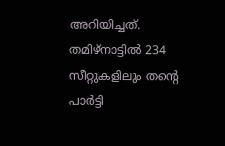അറിയിച്ചത്. തമിഴ്‌നാട്ടില്‍ 234 സീറ്റുകളിലും തന്റെ പാര്‍ട്ടി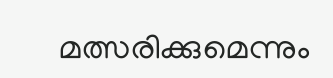മത്സരിക്കുമെന്നും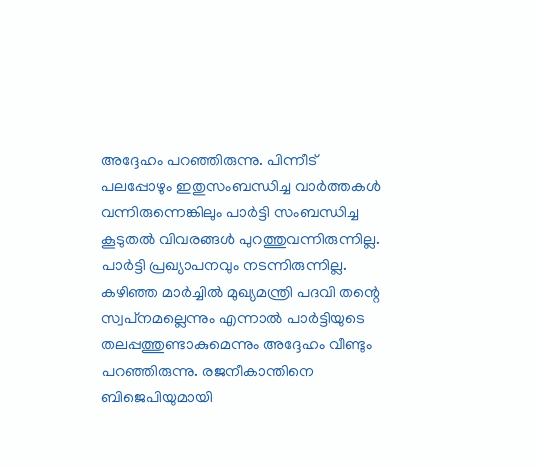അദ്ദേഹം പറഞ്ഞിരുന്നു. പിന്നീട് പലപ്പോഴും ഇതുസംബന്ധിച്ച വാര്‍ത്തകള്‍ വന്നിരുന്നെങ്കിലും പാര്‍ട്ടി സംബന്ധിച്ച കൂടുതല്‍ വിവരങ്ങള്‍ പുറത്തുവന്നിരുന്നില്ല. പാര്‍ട്ടി പ്രഖ്യാപനവും നടന്നിരുന്നില്ല.
കഴിഞ്ഞ മാര്‍ച്ചില്‍ മുഖ്യമന്ത്രി പദവി തന്റെ സ്വപ്‌നമല്ലെന്നും എന്നാല്‍ പാര്‍ട്ടിയുടെ തലപ്പത്തുണ്ടാകുമെന്നും അദ്ദേഹം വീണ്ടും പറഞ്ഞിരുന്നു. രജനീകാന്തിനെ ബിജെപിയുമായി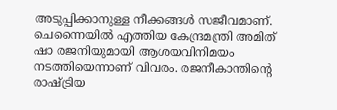അടുപ്പിക്കാനുള്ള നീക്കങ്ങള്‍ സജീവമാണ്. ചെന്നൈയില്‍ എത്തിയ കേന്ദ്രമന്ത്രി അമിത് ഷാ രജനിയുമായി ആശയവിനിമയം നടത്തിയെന്നാണ് വിവരം. രജനീകാന്തിന്റെ രാഷ്ട്രിയ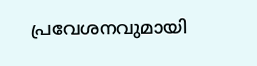പ്രവേശനവുമായി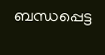ബന്ധപ്പെട്ട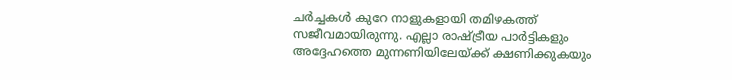ചര്‍ച്ചകള്‍ കുറേ നാളുകളായി തമിഴകത്ത് സജീവമായിരുന്നു. എല്ലാ രാഷ്ട്രീയ പാര്‍ട്ടികളും അദ്ദേഹത്തെ മുന്നണിയിലേയ്ക്ക് ക്ഷണിക്കുകയും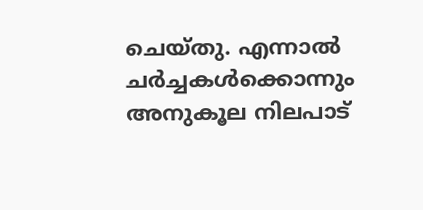ചെയ്തു. എന്നാല്‍ ചര്‍ച്ചകള്‍ക്കൊന്നും അനുകൂല നിലപാട്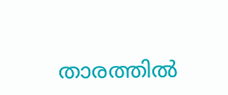താരത്തില്‍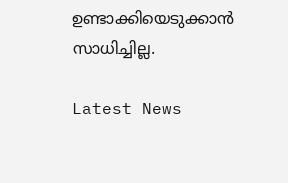ഉണ്ടാക്കിയെടുക്കാന്‍ സാധിച്ചില്ല.

Latest News